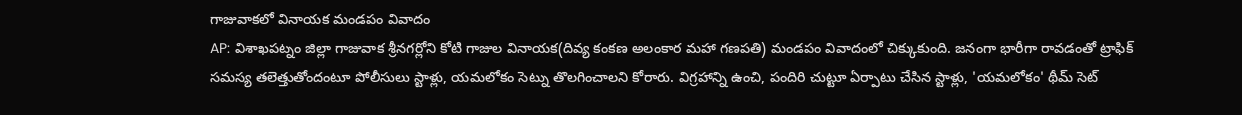గాజువాకలో వినాయక మండపం వివాదం
AP: విశాఖపట్నం జిల్లా గాజువాక శ్రీనగర్లోని కోటి గాజుల వినాయక(దివ్య కంకణ అలంకార మహా గణపతి) మండపం వివాదంలో చిక్కుకుంది. జనంగా భారీగా రావడంతో ట్రాఫిక్ సమస్య తలెత్తుతోందంటూ పోలీసులు స్టాళ్లు, యమలోకం సెట్ను తొలగించాలని కోరారు. విగ్రహాన్ని ఉంచి, పందిరి చుట్టూ ఏర్పాటు చేసిన స్టాళ్లు, 'యమలోకం' థీమ్ సెట్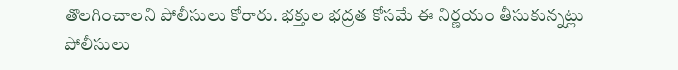తొలగించాలని పోలీసులు కోరారు. భక్తుల భద్రత కోసమే ఈ నిర్ణయం తీసుకున్నట్లు పోలీసులు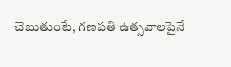చెబుతుంటే, గణపతి ఉత్సవాలపైనే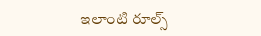ఇలాంటి రూల్స్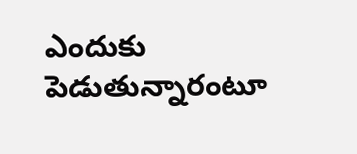ఎందుకు పెడుతున్నారంటూ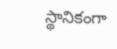స్థానికంగా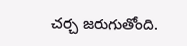చర్చ జరుగుతోంది.